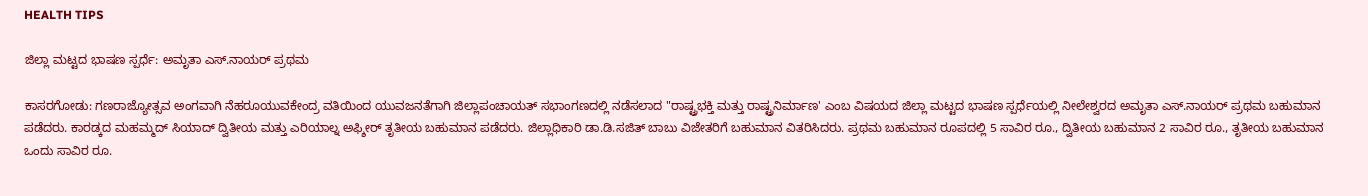HEALTH TIPS

ಜಿಲ್ಲಾ ಮಟ್ಟದ ಭಾಷಣ ಸ್ಪರ್ಧೆ: ಅಮೃತಾ ಎಸ್.ನಾಯರ್ ಪ್ರಥಮ

ಕಾಸರಗೋಡು: ಗಣರಾಜ್ಯೋತ್ಸವ ಅಂಗವಾಗಿ ನೆಹರೂಯುವಕೇಂದ್ರ ವತಿಯಿಂದ ಯುವಜನತೆಗಾಗಿ ಜಿಲ್ಲಾಪಂಚಾಯತ್ ಸಭಾಂಗಣದಲ್ಲಿ ನಡೆಸಲಾದ "ರಾಷ್ಟ್ರಭಕ್ತಿ ಮತ್ತು ರಾಷ್ಟ್ರನಿರ್ಮಾಣ' ಎಂಬ ವಿಷಯದ ಜಿಲ್ಲಾ ಮಟ್ಟದ ಭಾಷಣ ಸ್ಪರ್ಧೆಯಲ್ಲಿ ನೀಲೇಶ್ವರದ ಅಮೃತಾ ಎಸ್.ನಾಯರ್ ಪ್ರಥಮ ಬಹುಮಾನ ಪಡೆದರು. ಕಾರಡ್ಕದ ಮಹಮ್ಮದ್ ಸಿಯಾದ್ ದ್ವಿತೀಯ ಮತ್ತು ಎರಿಯಾಲ್ನ ಅಫ್ಶೀರ್ ತೃತೀಯ ಬಹುಮಾನ ಪಡೆದರು. ಜಿಲ್ಲಾಧಿಕಾರಿ ಡಾ.ಡಿ.ಸಜಿತ್ ಬಾಬು ವಿಜೇತರಿಗೆ ಬಹುಮಾನ ವಿತರಿಸಿದರು. ಪ್ರಥಮ ಬಹುಮಾನ ರೂಪದಲ್ಲಿ 5 ಸಾವಿರ ರೂ., ದ್ವಿತೀಯ ಬಹುಮಾನ 2 ಸಾವಿರ ರೂ., ತೃತೀಯ ಬಹುಮಾನ ಒಂದು ಸಾವಿರ ರೂ.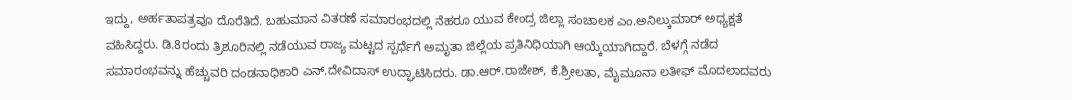ಇದ್ದು, ಅರ್ಹತಾಪತ್ರವೂ ದೊರೆತಿದೆ. ಬಹುಮಾನ ವಿತರಣೆ ಸಮಾರಂಭದಲ್ಲಿ ನೆಹರೂ ಯುವ ಕೇಂದ್ರ ಜಿಲ್ಲಾ ಸಂಚಾಲಕ ಎಂ.ಅನಿಲ್ಕುಮಾರ್ ಅಧ್ಯಕ್ಷತೆ ವಹಿಸಿದ್ದರು. ಡಿ.8ರಂದು ತ್ರಿಶೂರಿನಲ್ಲಿ ನಡೆಯುವ ರಾಜ್ಯ ಮಟ್ಟದ ಸ್ಪರ್ಧೆಗೆ ಅಮೃತಾ ಜಿಲ್ಲೆಯ ಪ್ರತಿನಿಧಿಯಾಗಿ ಆಯ್ಕೆಯಾಗಿದ್ದಾರೆ. ಬೆಳಗ್ಗೆ ನಡೆದ ಸಮಾರಂಭವನ್ನು ಹೆಚ್ಚುವರಿ ದಂಡನಾಧಿಕಾರಿ ಎನ್.ದೇವಿದಾಸ್ ಉದ್ಘಾಟಿಸಿದರು. ಡಾ.ಆರ್.ರಾಜೇಶ್, ಕೆ.ಶ್ರೀಲತಾ, ಮೈಮೂನಾ ಲತೀಫ್ ಮೊದಲಾದವರು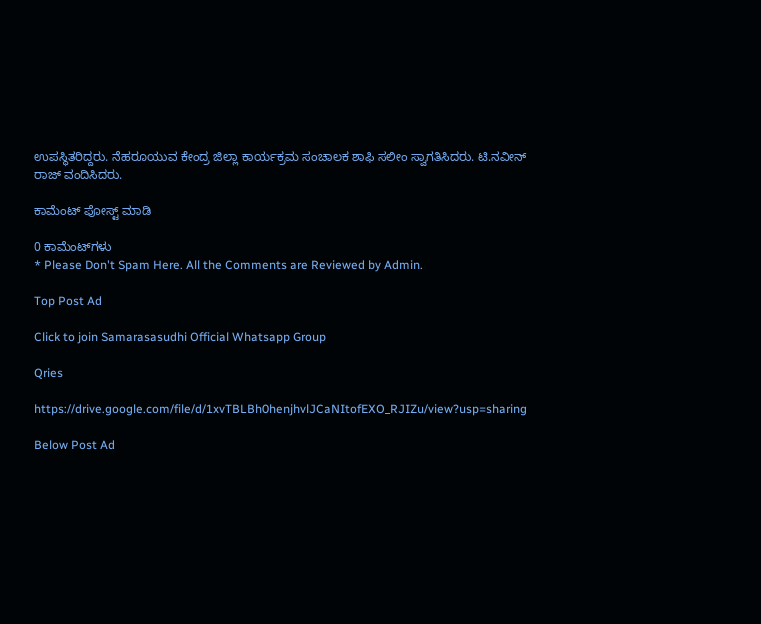ಉಪಸ್ಥಿತರಿದ್ದರು. ನೆಹರೂಯುವ ಕೇಂದ್ರ ಜಿಲ್ಲಾ ಕಾರ್ಯಕ್ರಮ ಸಂಚಾಲಕ ಶಾಫಿ ಸಲೀಂ ಸ್ವಾಗತಿಸಿದರು. ಟಿ.ನವೀನ್ ರಾಜ್ ವಂದಿಸಿದರು.

ಕಾಮೆಂಟ್‌‌ ಪೋಸ್ಟ್‌ ಮಾಡಿ

0 ಕಾಮೆಂಟ್‌ಗಳು
* Please Don't Spam Here. All the Comments are Reviewed by Admin.

Top Post Ad

Click to join Samarasasudhi Official Whatsapp Group

Qries

https://drive.google.com/file/d/1xvTBLBh0henjhvlJCaNItofEXO_RJIZu/view?usp=sharing

Below Post Ad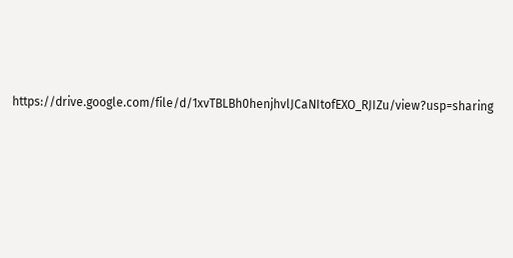https://drive.google.com/file/d/1xvTBLBh0henjhvlJCaNItofEXO_RJIZu/view?usp=sharing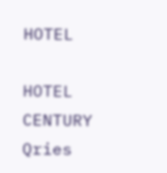HOTEL

HOTEL
CENTURY
Qries